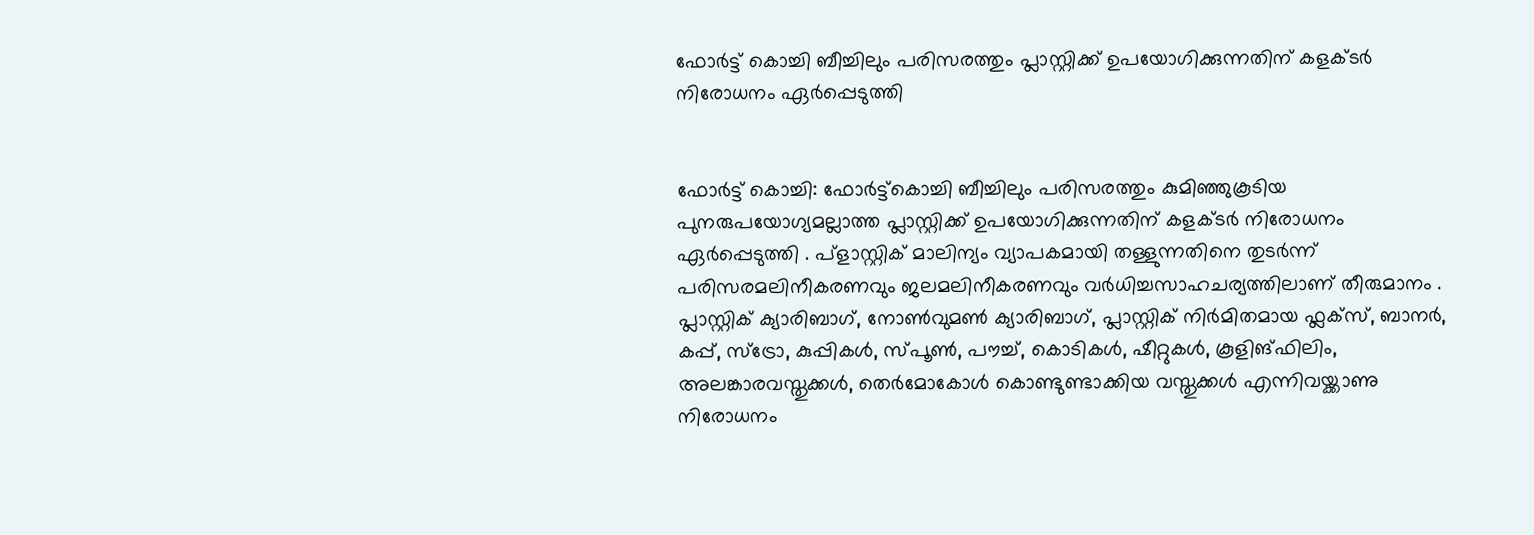ഫോര്‍ട്ട് കൊച്ചി ബീച്ചിലും പരിസരത്തും പ്ലാസ്റ്റിക്ക് ഉപയോഗിക്കുന്നതിന് കളക്ടര്‍ നിരോധനം ഏര്‍പ്പെടുത്തി


ഫോര്‍ട്ട് കൊച്ചി: ഫോര്‍ട്ട്കൊച്ചി ബീച്ചിലും പരിസരത്തും കുമിഞ്ഞുകൂടിയ പുനരുപയോഗ്യമല്ലാത്ത പ്ലാസ്റ്റിക്ക് ഉപയോഗിക്കുന്നതിന് കളക്ടര്‍ നിരോധനം ഏര്‍പ്പെടുത്തി . പ്ളാസ്റ്റിക് മാലിന്യം വ്യാപകമായി തള്ളുന്നതിനെ തുടര്‍ന്ന് പരിസരമലിനീകരണവും ജലമലിനീകരണവും വര്‍ധിച്ചസാഹചര്യത്തിലാണ് തീരുമാനം . പ്ലാസ്റ്റിക് ക്യാരിബാഗ്, നോണ്‍വുമണ്‍ ക്യാരിബാഗ്, പ്ലാസ്റ്റിക് നിര്‍മിതമായ ഫ്ലക്സ്, ബാനര്‍, കപ്പ്, സ്ട്രോ, കുപ്പികള്‍, സ്പൂണ്‍, പൗച്ച്‌, കൊടികള്‍, ഷീറ്റുകള്‍, കൂളിങ്ഫിലിം, അലങ്കാരവസ്തുക്കള്‍, തെര്‍മോകോള്‍ കൊണ്ടുണ്ടാക്കിയ വസ്തുക്കള്‍ എന്നിവയ്ക്കാണു നിരോധനം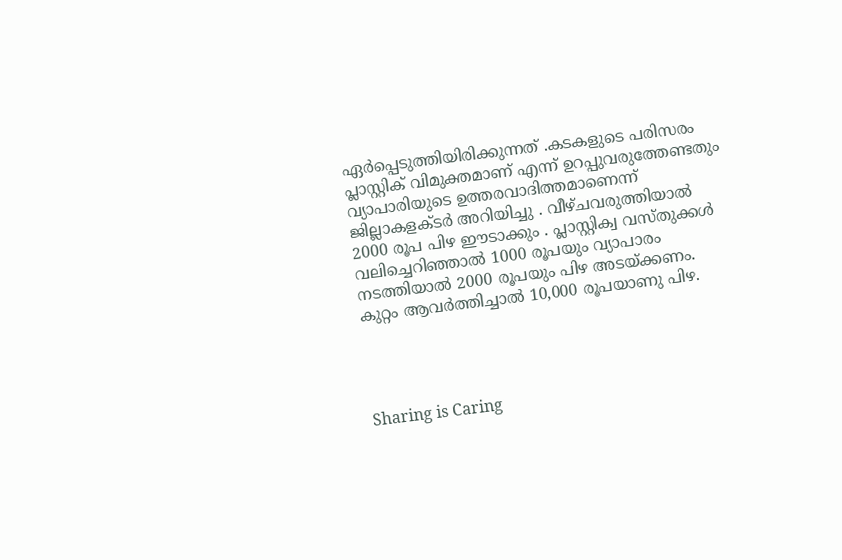ഏര്‍പ്പെടുത്തിയിരിക്കുന്നത് .കടകളുടെ പരിസരം പ്ലാസ്റ്റിക് വിമുക്തമാണ് എന്ന് ഉറപ്പുവരുത്തേണ്ടതും വ്യാപാരിയുടെ ഉത്തരവാദിത്തമാണെന്ന് ജില്ലാകളക്ടര്‍ അറിയിച്ചു . വീഴ്ചവരുത്തിയാല്‍ 2000 രൂപ പിഴ ഈടാക്കും . പ്ലാസ്റ്റിക്വ വസ്തുക്കള്‍ വലിച്ചെറിഞ്ഞാല്‍ 1000 രൂപയും വ്യാപാരം നടത്തിയാല്‍ 2000 രൂപയും പിഴ അടയ്ക്കണം. കുറ്റം ആവര്‍ത്തിച്ചാല്‍ 10,000 രൂപയാണു പിഴ.




Sharing is Caring